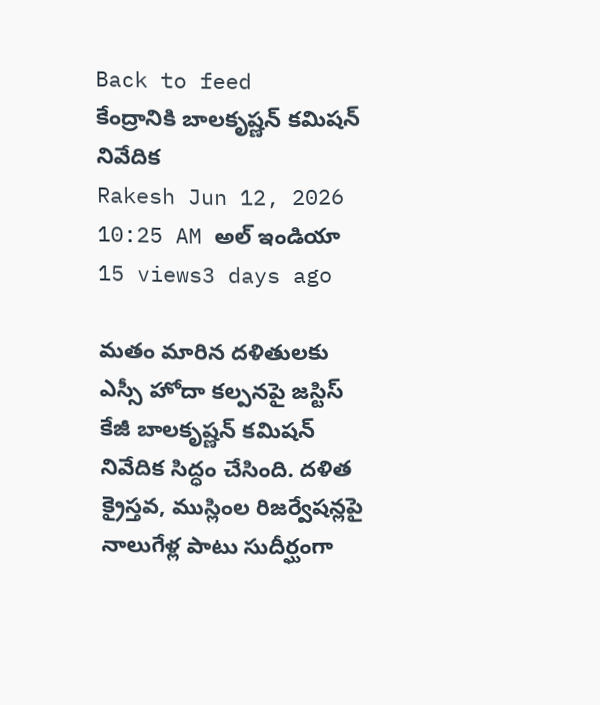Back to feed
కేంద్రానికి బాలకృష్ణన్ కమిషన్ నివేదిక
Rakesh Jun 12, 2026 10:25 AM అల్ ఇండియా 15 views3 days ago

మతం మారిన దళితులకు ఎస్సీ హోదా కల్పనపై జస్టిస్ కేజీ బాలకృష్ణన్ కమిషన్ నివేదిక సిద్ధం చేసింది. దళిత క్రైస్తవ, ముస్లింల రిజర్వేషన్లపై నాలుగేళ్ల పాటు సుదీర్ఘంగా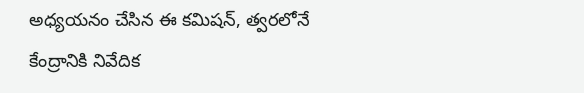అధ్యయనం చేసిన ఈ కమిషన్, త్వరలోనే కేంద్రానికి నివేదిక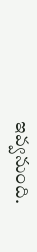ఇవ్వనుంది.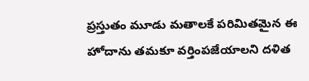ప్రస్తుతం మూడు మతాలకే పరిమితమైన ఈ హోదాను తమకూ వర్తింపజేయాలని దళిత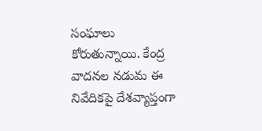సంఘాలు కోరుతున్నాయి. కేంద్ర వాదనల నడుమ ఈ నివేదికపై దేశవ్యాప్తంగా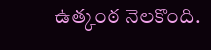ఉత్కంఠ నెలకొంది.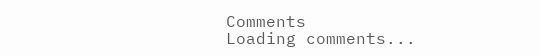Comments
Loading comments...